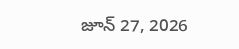జూన్ 27, 2026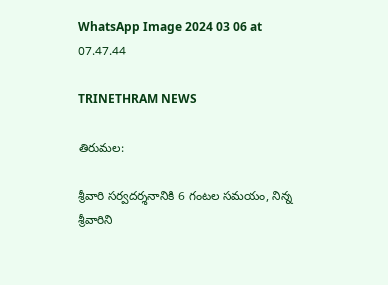WhatsApp Image 2024 03 06 at 07.47.44

TRINETHRAM NEWS

తిరుమల:

శ్రీవారి సర్వదర్శనానికి 6 గంటల సమయం, నిన్న శ్రీవారిని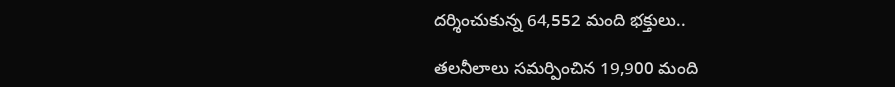దర్శించుకున్న 64,552 మంది భక్తులు..

తలనీలాలు సమర్పించిన 19,900 మంది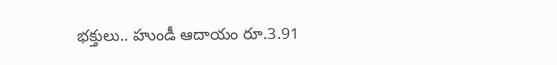భక్తులు.. హుండీ ఆదాయం రూ.3.91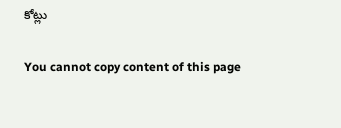కోట్లు

You cannot copy content of this page